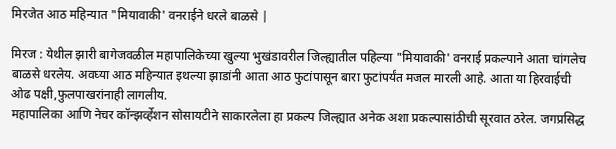मिरजेत आठ महिन्यात "मियावाकी' वनराईने धरले बाळसे |

मिरज : येथील झारी बागेजवळील महापालिकेच्या खुल्या भुखंडावरील जिल्ह्यातील पहिल्या "मियावाकी' वनराई प्रकल्पाने आता चांगलेच बाळसे धरलेय. अवघ्या आठ महिन्यात इथल्या झाडांनी आता आठ फुटांपासून बारा फुटांपर्यंत मजल मारली आहे. आता या हिरवाईची ओढ पक्षी,फुलपाखरांनाही लागलीय.
महापालिका आणि नेचर कॉन्झर्व्हेशन सोसायटीने साकारलेला हा प्रकल्प जिल्ह्यात अनेक अशा प्रकल्पासांठीची सूरवात ठरेल. जगप्रसिद्ध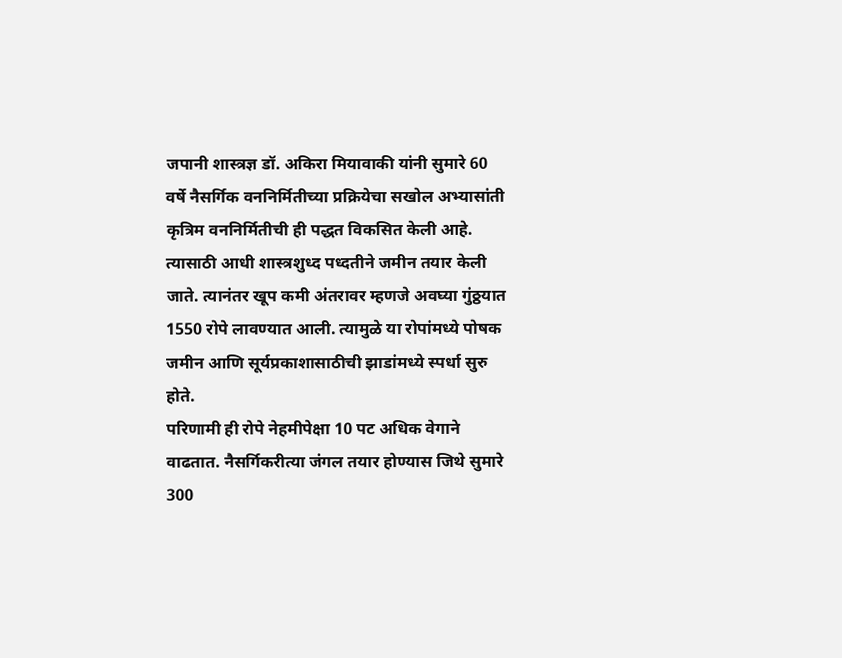जपानी शास्त्रज्ञ डॉ. अकिरा मियावाकी यांनी सुमारे 60 वर्षे नैसर्गिक वननिर्मितीच्या प्रक्रियेचा सखोल अभ्यासांती कृत्रिम वननिर्मितीची ही पद्धत विकसित केली आहे. त्यासाठी आधी शास्त्रशुध्द पध्दतीने जमीन तयार केली जाते. त्यानंतर खूप कमी अंतरावर म्हणजे अवघ्या गुंठ्ठयात 1550 रोपे लावण्यात आली. त्यामुळे या रोपांमध्ये पोषक जमीन आणि सूर्यप्रकाशासाठीची झाडांमध्ये स्पर्धा सुरु होते.
परिणामी ही रोपे नेहमीपेक्षा 10 पट अधिक वेगाने वाढतात. नैसर्गिकरीत्या जंगल तयार होण्यास जिथे सुमारे 300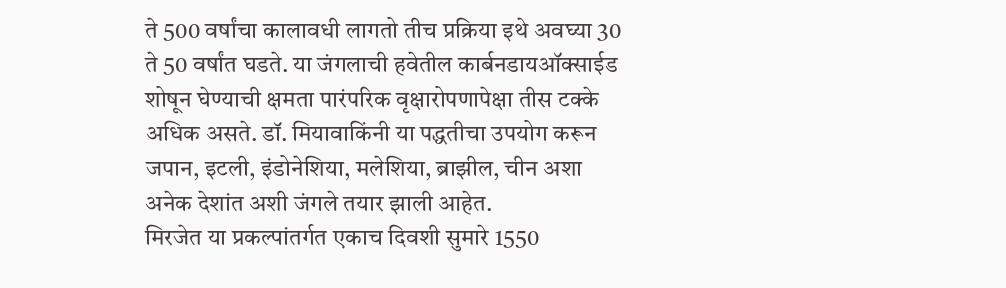ते 500 वर्षांचा कालावधी लागतो तीच प्रक्रिया इथे अवघ्या 30 ते 50 वर्षांत घडते. या जंगलाची हवेतील कार्बनडायऑक्साईड शोषून घेण्याची क्षमता पारंपरिक वृक्षारोपणापेक्षा तीस टक्के अधिक असते. डॉ. मियावाकिंनी या पद्धतीचा उपयोग करून जपान, इटली, इंडोनेशिया, मलेशिया, ब्राझील, चीन अशा अनेक देशांत अशी जंगले तयार झाली आहेत.
मिरजेत या प्रकल्पांतर्गत एकाच दिवशी सुमारे 1550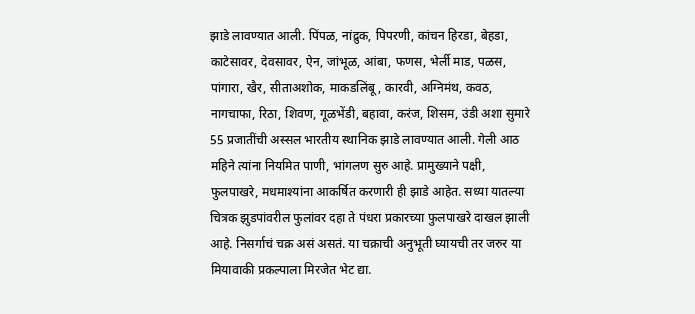झाडे लावण्यात आली. पिंपळ, नांद्रुक, पिपरणी, कांचन हिरडा, बेहडा, काटेसावर, देवसावर, ऐन, जांभूळ, आंबा, फणस, भेर्ली माड, पळस, पांगारा, खैर, सीताअशोक, माकडलिंबू, कारवी, अग्निमंथ, कवठ, नागचाफा, रिठा, शिवण, गूळभेंडी, बहावा, करंज, शिसम, उंडी अशा सुमारे 55 प्रजातींची अस्सल भारतीय स्थानिक झाडे लावण्यात आली. गेली आठ महिने त्यांना नियमित पाणी, भांगलण सुरु आहे. प्रामुख्याने पक्षी, फुलपाखरे, मधमाश्यांना आकर्षित करणारी ही झाडे आहेत. सध्या यातल्या चित्रक झुडपांवरील फुलांवर दहा ते पंधरा प्रकारच्या फुलपाखरे दाखल झाली आहे. निसर्गाचं चक्र असं असतं. या चक्राची अनुभूती घ्यायची तर जरुर या मियावाकी प्रकल्पाला मिरजेत भेट द्या.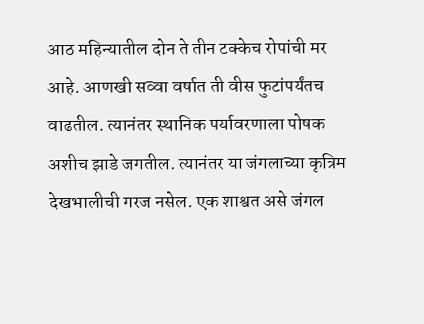आठ महिन्यातील दोन ते तीन टक्केच रोपांची मर आहे. आणखी सव्वा वर्षात ती वीस फुटांपर्यंतच वाढतील. त्यानंतर स्थानिक पर्यावरणाला पोषक अशीच झाडे जगतील. त्यानंतर या जंगलाच्या कृत्रिम देखभालीची गरज नसेल. एक शाश्वत असे जंगल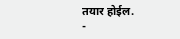तयार होईल.
-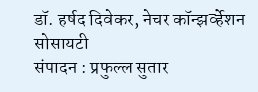डॉ. हर्षद दिवेकर, नेचर कॉन्झर्व्हेशन सोसायटी
संपादन : प्रफुल्ल सुतार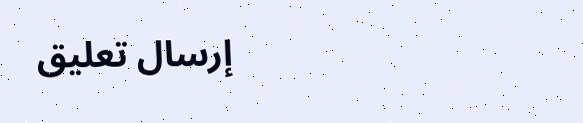إرسال تعليق